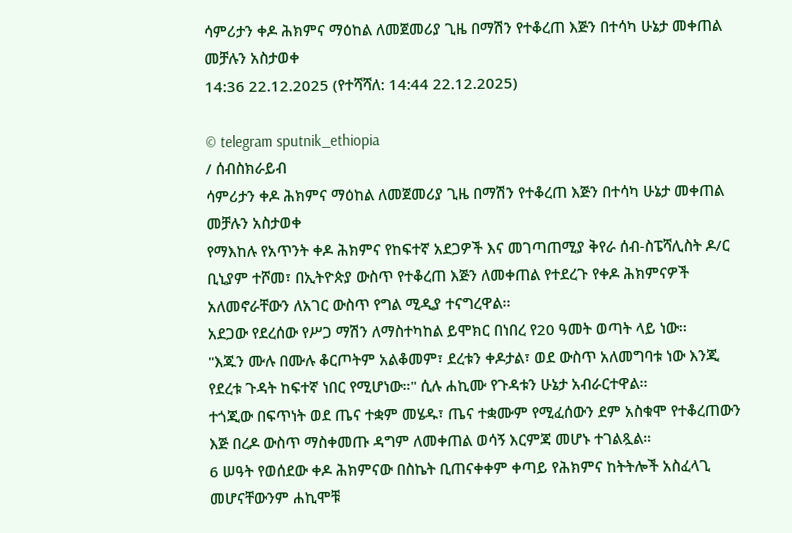ሳምሪታን ቀዶ ሕክምና ማዕከል ለመጀመሪያ ጊዜ በማሽን የተቆረጠ እጅን በተሳካ ሁኔታ መቀጠል መቻሉን አስታወቀ
14:36 22.12.2025 (የተሻሻለ: 14:44 22.12.2025)

© telegram sputnik_ethiopia
/ ሰብስክራይብ
ሳምሪታን ቀዶ ሕክምና ማዕከል ለመጀመሪያ ጊዜ በማሽን የተቆረጠ እጅን በተሳካ ሁኔታ መቀጠል መቻሉን አስታወቀ
የማእከሉ የአጥንት ቀዶ ሕክምና የከፍተኛ አደጋዎች እና መገጣጠሚያ ቅየራ ሰብ-ስፔሻሊስት ዶ/ር ቢኒያም ተሾመ፣ በኢትዮጵያ ውስጥ የተቆረጠ እጅን ለመቀጠል የተደረጉ የቀዶ ሕክምናዎች አለመኖራቸውን ለአገር ውስጥ የግል ሚዲያ ተናግረዋል፡፡
አደጋው የደረሰው የሥጋ ማሽን ለማስተካከል ይሞክር በነበረ የ20 ዓመት ወጣት ላይ ነው፡፡
"እጁን ሙሉ በሙሉ ቆርጦትም አልቆመም፣ ደረቱን ቀዶታል፣ ወደ ውስጥ አለመግባቱ ነው እንጂ የደረቱ ጉዳት ከፍተኛ ነበር የሚሆነው።" ሲሉ ሐኪሙ የጉዳቱን ሁኔታ አብራርተዋል፡፡
ተጎጂው በፍጥነት ወደ ጤና ተቋም መሄዱ፣ ጤና ተቋሙም የሚፈሰውን ደም አስቁሞ የተቆረጠውን እጅ በረዶ ውስጥ ማስቀመጡ ዳግም ለመቀጠል ወሳኝ እርምጃ መሆኑ ተገልጿል።
6 ሠዓት የወሰደው ቀዶ ሕክምናው በስኬት ቢጠናቀቀም ቀጣይ የሕክምና ከትትሎች አስፈላጊ መሆናቸውንም ሐኪሞቹ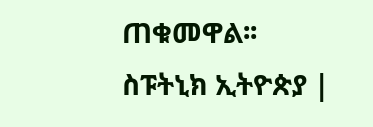ጠቁመዋል፡፡
ስፑትኒክ ኢትዮጵያ |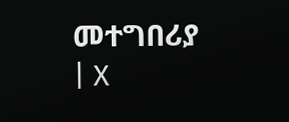መተግበሪያ | X